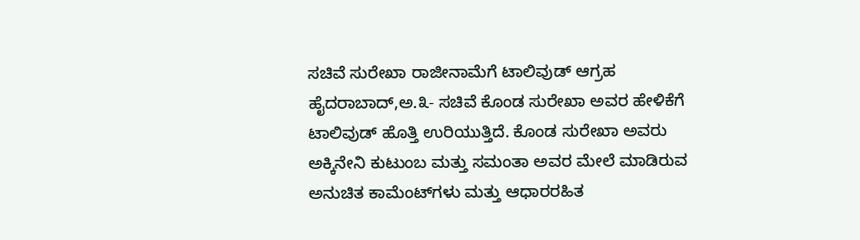ಸಚಿವೆ ಸುರೇಖಾ ರಾಜೀನಾಮೆಗೆ ಟಾಲಿವುಡ್ ಆಗ್ರಹ
ಹೈದರಾಬಾದ್,ಅ.೩- ಸಚಿವೆ ಕೊಂಡ ಸುರೇಖಾ ಅವರ ಹೇಳಿಕೆಗೆ ಟಾಲಿವುಡ್ ಹೊತ್ತಿ ಉರಿಯುತ್ತಿದೆ. ಕೊಂಡ ಸುರೇಖಾ ಅವರು ಅಕ್ಕಿನೇನಿ ಕುಟುಂಬ ಮತ್ತು ಸಮಂತಾ ಅವರ ಮೇಲೆ ಮಾಡಿರುವ ಅನುಚಿತ ಕಾಮೆಂಟ್‌ಗಳು ಮತ್ತು ಆಧಾರರಹಿತ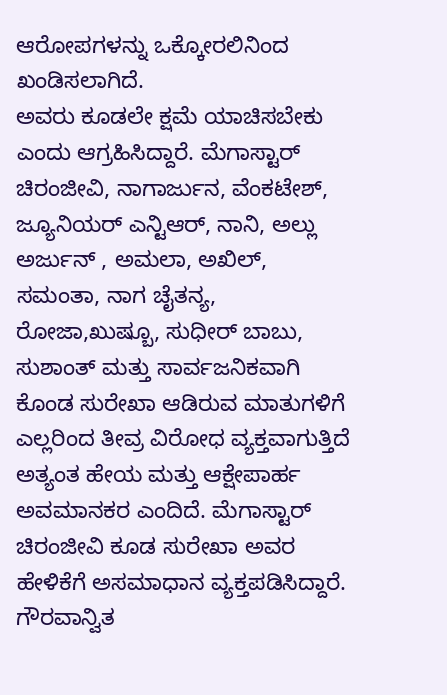ಆರೋಪಗಳನ್ನು ಒಕ್ಕೋರಲಿನಿಂದ ಖಂಡಿಸಲಾಗಿದೆ.
ಅವರು ಕೂಡಲೇ ಕ್ಷಮೆ ಯಾಚಿಸಬೇಕು ಎಂದು ಆಗ್ರಹಿಸಿದ್ದಾರೆ. ಮೆಗಾಸ್ಟಾರ್ ಚಿರಂಜೀವಿ, ನಾಗಾರ್ಜುನ, ವೆಂಕಟೇಶ್, ಜ್ಯೂನಿಯರ್ ಎನ್ಟಿಆರ್, ನಾನಿ, ಅಲ್ಲು ಅರ್ಜುನ್ , ಅಮಲಾ, ಅಖಿಲ್, ಸಮಂತಾ, ನಾಗ ಚೈತನ್ಯ, ರೋಜಾ,ಖುಷ್ಬೂ, ಸುಧೀರ್ ಬಾಬು, ಸುಶಾಂತ್ ಮತ್ತು ಸಾರ್ವಜನಿಕವಾಗಿ ಕೊಂಡ ಸುರೇಖಾ ಆಡಿರುವ ಮಾತುಗಳಿಗೆ ಎಲ್ಲರಿಂದ ತೀವ್ರ ವಿರೋಧ ವ್ಯಕ್ತವಾಗುತ್ತಿದೆ
ಅತ್ಯಂತ ಹೇಯ ಮತ್ತು ಆಕ್ಷೇಪಾರ್ಹ ಅವಮಾನಕರ ಎಂದಿದೆ. ಮೆಗಾಸ್ಟಾರ್ ಚಿರಂಜೀವಿ ಕೂಡ ಸುರೇಖಾ ಅವರ ಹೇಳಿಕೆಗೆ ಅಸಮಾಧಾನ ವ್ಯಕ್ತಪಡಿಸಿದ್ದಾರೆ. ಗೌರವಾನ್ವಿತ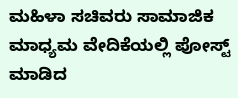ಮಹಿಳಾ ಸಚಿವರು ಸಾಮಾಜಿಕ ಮಾಧ್ಯಮ ವೇದಿಕೆಯಲ್ಲಿ ಪೋಸ್ಟ್ ಮಾಡಿದ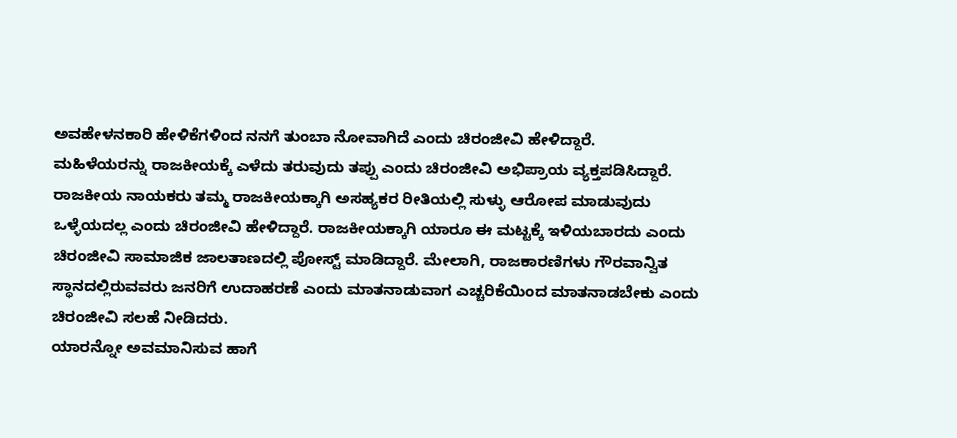ಅವಹೇಳನಕಾರಿ ಹೇಳಿಕೆಗಳಿಂದ ನನಗೆ ತುಂಬಾ ನೋವಾಗಿದೆ ಎಂದು ಚಿರಂಜೀವಿ ಹೇಳಿದ್ದಾರೆ.
ಮಹಿಳೆಯರನ್ನು ರಾಜಕೀಯಕ್ಕೆ ಎಳೆದು ತರುವುದು ತಪ್ಪು ಎಂದು ಚಿರಂಜೀವಿ ಅಭಿಪ್ರಾಯ ವ್ಯಕ್ತಪಡಿಸಿದ್ದಾರೆ.
ರಾಜಕೀಯ ನಾಯಕರು ತಮ್ಮ ರಾಜಕೀಯಕ್ಕಾಗಿ ಅಸಹ್ಯಕರ ರೀತಿಯಲ್ಲಿ ಸುಳ್ಳು ಆರೋಪ ಮಾಡುವುದು ಒಳ್ಳೆಯದಲ್ಲ ಎಂದು ಚಿರಂಜೀವಿ ಹೇಳಿದ್ದಾರೆ. ರಾಜಕೀಯಕ್ಕಾಗಿ ಯಾರೂ ಈ ಮಟ್ಟಕ್ಕೆ ಇಳಿಯಬಾರದು ಎಂದು ಚಿರಂಜೀವಿ ಸಾಮಾಜಿಕ ಜಾಲತಾಣದಲ್ಲಿ ಪೋಸ್ಟ್ ಮಾಡಿದ್ದಾರೆ. ಮೇಲಾಗಿ, ರಾಜಕಾರಣಿಗಳು ಗೌರವಾನ್ವಿತ ಸ್ಥಾನದಲ್ಲಿರುವವರು ಜನರಿಗೆ ಉದಾಹರಣೆ ಎಂದು ಮಾತನಾಡುವಾಗ ಎಚ್ಚರಿಕೆಯಿಂದ ಮಾತನಾಡಬೇಕು ಎಂದು ಚಿರಂಜೀವಿ ಸಲಹೆ ನೀಡಿದರು.
ಯಾರನ್ನೋ ಅವಮಾನಿಸುವ ಹಾಗೆ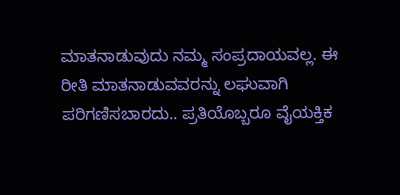ಮಾತನಾಡುವುದು ನಮ್ಮ ಸಂಪ್ರದಾಯವಲ್ಲ. ಈ ರೀತಿ ಮಾತನಾಡುವವರನ್ನು ಲಘುವಾಗಿ ಪರಿಗಣಿಸಬಾರದು.. ಪ್ರತಿಯೊಬ್ಬರೂ ವೈಯಕ್ತಿಕ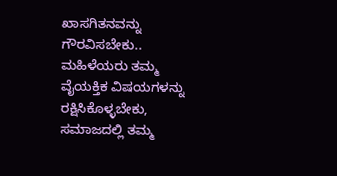ಖಾಸಗಿತನವನ್ನು ಗೌರವಿಸಬೇಕು.. ಮಹಿಳೆಯರು ತಮ್ಮ ವೈಯಕ್ತಿಕ ವಿಷಯಗಳನ್ನು ರಕ್ಷಿಸಿಕೊಳ್ಳಬೇಕು, ಸಮಾಜದಲ್ಲಿ ತಮ್ಮ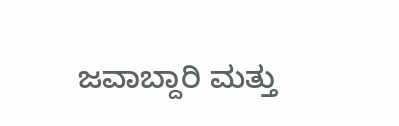ಜವಾಬ್ದಾರಿ ಮತ್ತು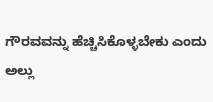ಗೌರವವನ್ನು ಹೆಚ್ಚಿಸಿಕೊಳ್ಳಬೇಕು ಎಂದು ಅಲ್ಲು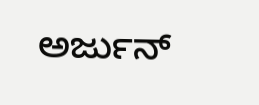ಅರ್ಜುನ್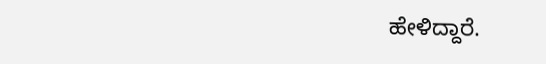ಹೇಳಿದ್ದಾರೆ.